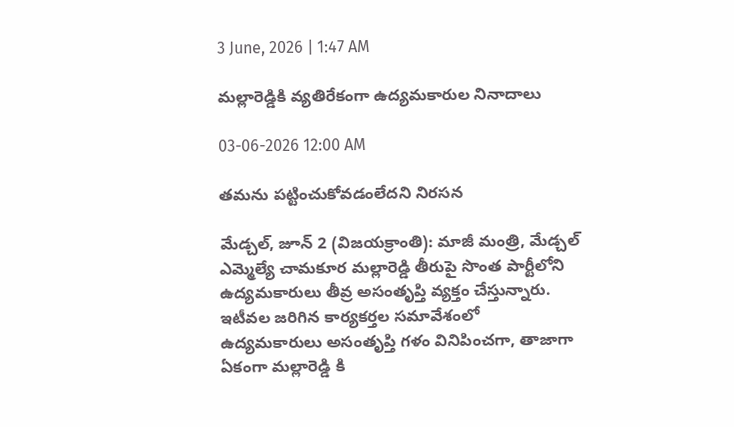3 June, 2026 | 1:47 AM

మల్లారెడ్డికి వ్యతిరేకంగా ఉద్యమకారుల నినాదాలు

03-06-2026 12:00 AM

తమను పట్టించుకోవడంలేదని నిరసన

మేడ్చల్, జూన్ 2 (విజయక్రాంతి): మాజీ మంత్రి, మేడ్చల్ ఎమ్మెల్యే చామకూర మల్లారెడ్డి తీరుపై సొంత పార్టీలోని ఉద్యమకారులు తీవ్ర అసంతృప్తి వ్యక్తం చేస్తున్నారు. ఇటీవల జరిగిన కార్యకర్తల సమావేశంలో ఉద్యమకారులు అసంతృప్తి గళం వినిపించగా, తాజాగా ఏకంగా మల్లారెడ్డి కి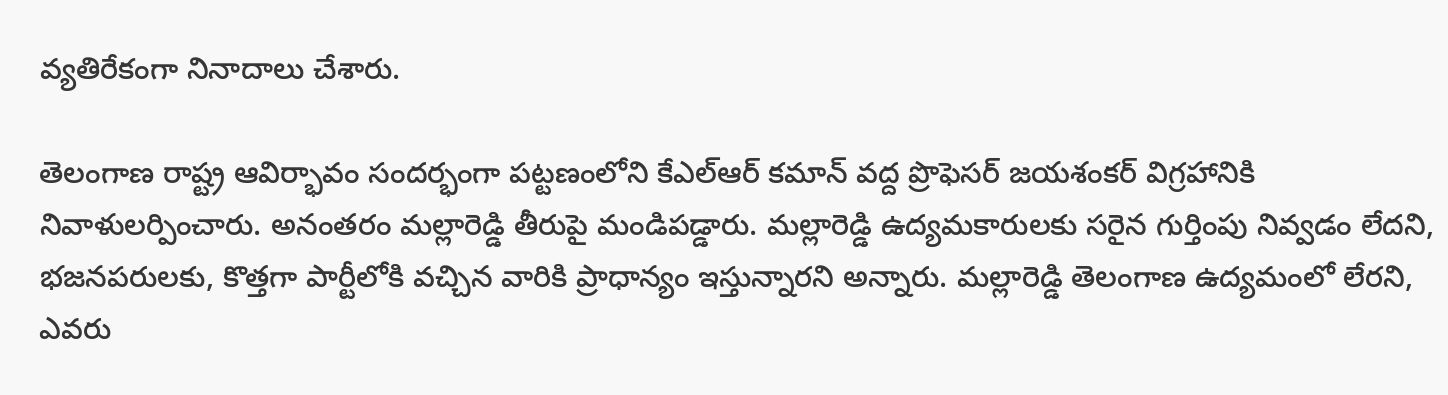వ్యతిరేకంగా నినాదాలు చేశారు.

తెలంగాణ రాష్ట్ర ఆవిర్భావం సందర్భంగా పట్టణంలోని కేఎల్‌ఆర్ కమాన్ వద్ద ప్రొఫెసర్ జయశంకర్ విగ్రహానికి నివాళులర్పించారు. అనంతరం మల్లారెడ్డి తీరుపై మండిపడ్డారు. మల్లారెడ్డి ఉద్యమకారులకు సరైన గుర్తింపు నివ్వడం లేదని, భజనపరులకు, కొత్తగా పార్టీలోకి వచ్చిన వారికి ప్రాధాన్యం ఇస్తున్నారని అన్నారు. మల్లారెడ్డి తెలంగాణ ఉద్యమంలో లేరని, ఎవరు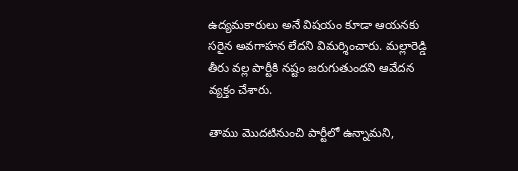ఉద్యమకారులు అనే విషయం కూడా ఆయనకు సరైన అవగాహన లేదని విమర్శించారు. మల్లారెడ్డి తీరు వల్ల పార్టీకి నష్టం జరుగుతుందని ఆవేదన వ్యక్తం చేశారు.

తాము మొదటినుంచి పార్టీలో ఉన్నామని,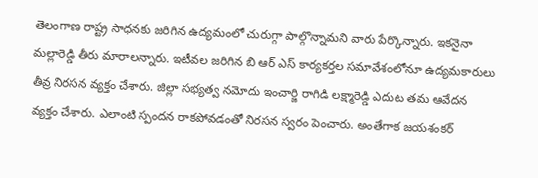తెలంగాణ రాష్ట్ర సాధనకు జరిగిన ఉద్యమంలో చురుగ్గా పాల్గొన్నామని వారు పేర్కొన్నారు. ఇకనైనా మల్లారెడ్డి తీరు మారాలన్నారు. ఇటీవల జరిగిన బి ఆర్ ఎస్ కార్యకర్తల సమావేశంలోనూ ఉద్యమకారులు తీవ్ర నిరసన వ్యక్తం చేశారు. జిల్లా సభ్యత్వ నమోదు ఇంచార్జి రాగిడి లక్ష్మారెడ్డి ఎదుట తమ ఆవేదన వ్యక్తం చేశారు. ఎలాంటి స్పందన రాకపోవడంతో నిరసన స్వరం పెంచారు. అంతేగాక జయశంకర్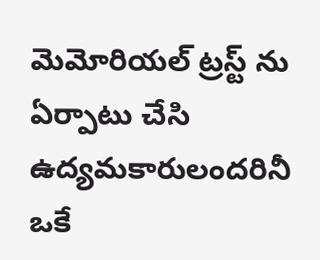మెమోరియల్ ట్రస్ట్ ను ఏర్పాటు చేసి ఉద్యమకారులందరినీ ఒకే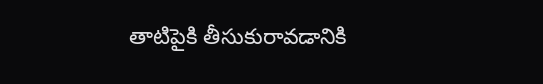తాటిపైకి తీసుకురావడానికి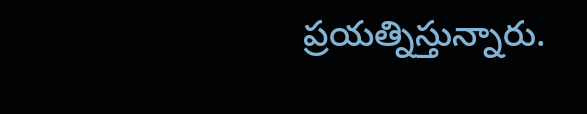ప్రయత్నిస్తున్నారు.